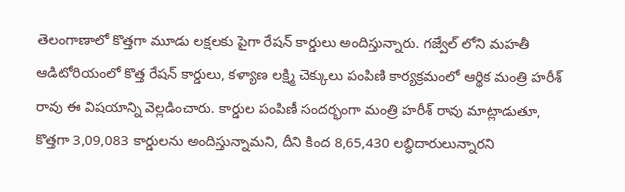తెలంగాణాలో కొత్తగా మూడు లక్షలకు పైగా రేషన్ కార్డులు అందిస్తున్నారు. గజ్వేల్ లోని మహతీ ఆడిటోరియంలో కొత్త రేషన్ కార్డులు, కళ్యాణ లక్ష్మి చెక్కులు పంపిణి కార్యక్రమంలో ఆర్థిక మంత్రి హరీశ్ రావు ఈ విషయాన్ని వెల్లడించారు. కార్డుల పంపిణీ సందర్భంగా మంత్రి హరీశ్ రావు మాట్లాడుతూ, కొత్తగా 3,09,083 కార్డులను అందిస్తున్నామని, దీని కింద 8,65,430 లబ్ధిదారులున్నారని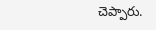చెప్పారు.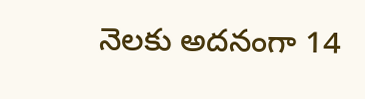నెలకు అదనంగా 14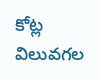కోట్ల విలువగల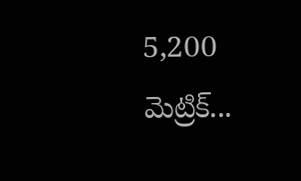5,200 మెట్రిక్...